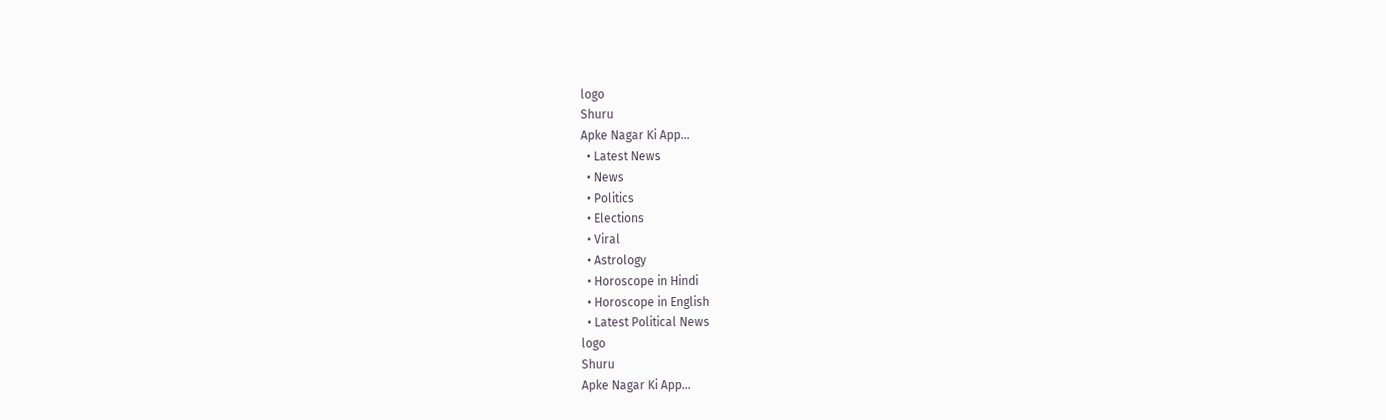logo
Shuru
Apke Nagar Ki App…
  • Latest News
  • News
  • Politics
  • Elections
  • Viral
  • Astrology
  • Horoscope in Hindi
  • Horoscope in English
  • Latest Political News
logo
Shuru
Apke Nagar Ki App…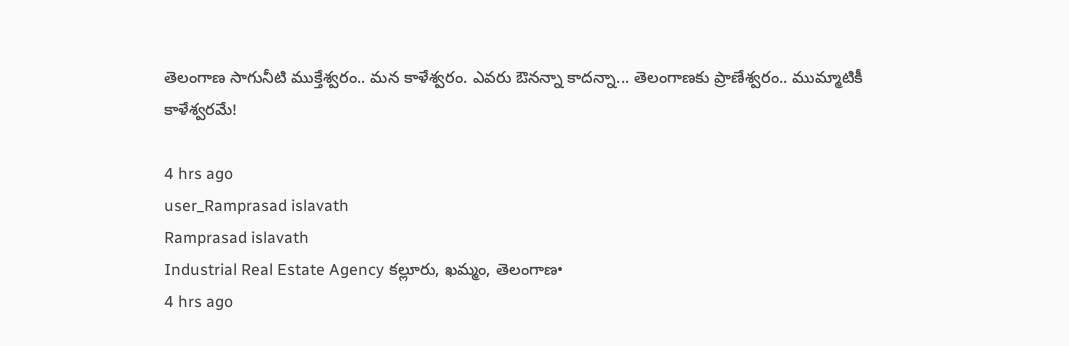తెలంగాణ సాగునీటి ముక్తేశ్వరం.. మన కాళేశ్వరం. ఎవరు ఔనన్నా కాదన్నా... తెలంగాణకు ప్రాణేశ్వరం.. ముమ్మాటికీ కాళేశ్వరమే!

4 hrs ago
user_Ramprasad islavath
Ramprasad islavath
Industrial Real Estate Agency కల్లూరు, ఖమ్మం, తెలంగాణ•
4 hrs ago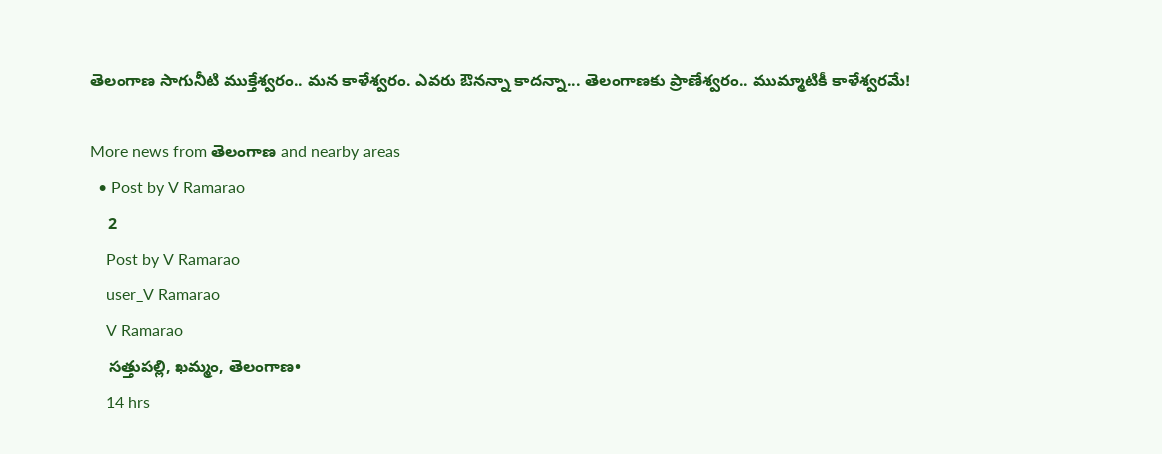తెలంగాణ సాగునీటి ముక్తేశ్వరం.. మన కాళేశ్వరం. ఎవరు ఔనన్నా కాదన్నా... తెలంగాణకు ప్రాణేశ్వరం.. ముమ్మాటికీ కాళేశ్వరమే!

More news from తెలంగాణ and nearby areas
  • Post by V Ramarao
    2
    Post by V Ramarao
    user_V Ramarao
    V Ramarao
    సత్తుపల్లి, ఖమ్మం, తెలంగాణ•
    14 hrs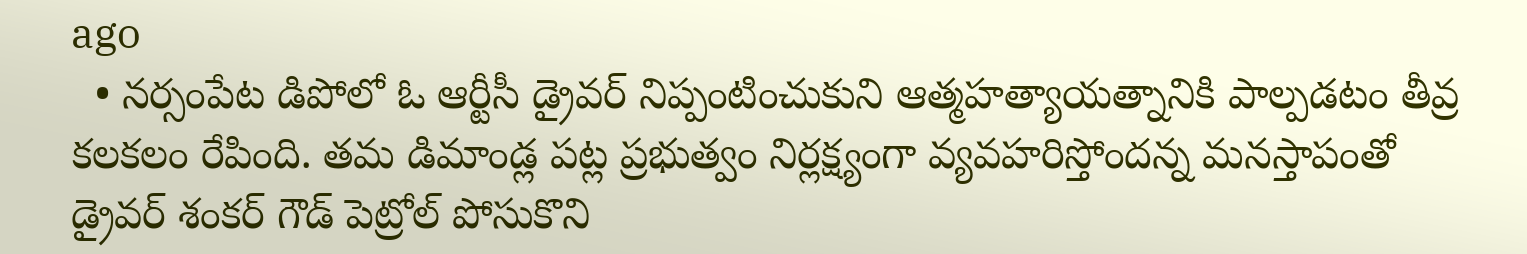ago
  • నర్సంపేట డిపోలో ఓ ఆర్టీసీ డ్రైవర్ నిప్పంటించుకుని ఆత్మహత్యాయత్నానికి పాల్పడటం తీవ్ర కలకలం రేపింది. తమ డిమాండ్ల పట్ల ప్రభుత్వం నిర్లక్ష్యంగా వ్యవహరిస్తోందన్న మనస్తాపంతో డ్రైవర్ శంకర్ గౌడ్ పెట్రోల్ పోసుకొని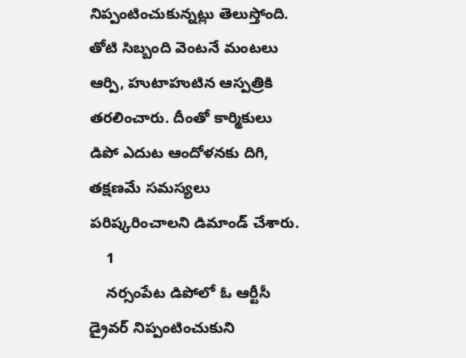నిప్పంటించుకున్నట్లు తెలుస్తోంది. తోటి సిబ్బంది వెంటనే మంటలు ఆర్పి, హుటాహుటిన ఆస్పత్రికి తరలించారు. దీంతో కార్మికులు డిపో ఎదుట ఆందోళనకు దిగి, తక్షణమే సమస్యలు పరిష్కరించాలని డిమాండ్ చేశారు.
    1
    నర్సంపేట డిపోలో ఓ ఆర్టీసీ డ్రైవర్ నిప్పంటించుకుని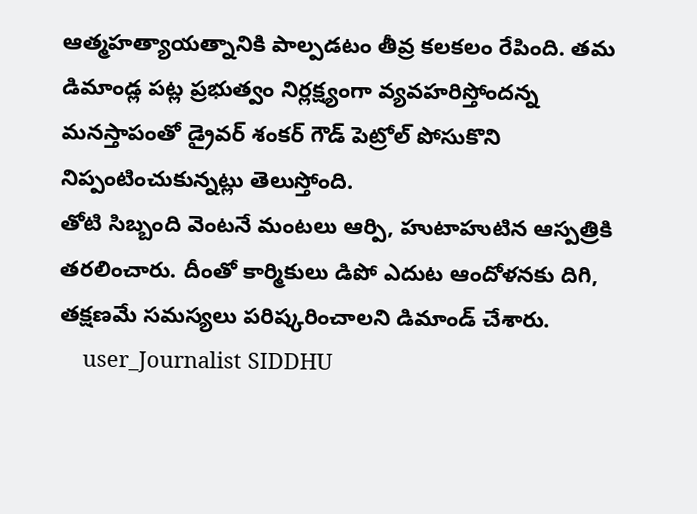ఆత్మహత్యాయత్నానికి పాల్పడటం తీవ్ర కలకలం రేపింది. తమ డిమాండ్ల పట్ల ప్రభుత్వం నిర్లక్ష్యంగా వ్యవహరిస్తోందన్న మనస్తాపంతో డ్రైవర్ శంకర్ గౌడ్ పెట్రోల్ పోసుకొని నిప్పంటించుకున్నట్లు తెలుస్తోంది.
తోటి సిబ్బంది వెంటనే మంటలు ఆర్పి, హుటాహుటిన ఆస్పత్రికి తరలించారు. దీంతో కార్మికులు డిపో ఎదుట ఆందోళనకు దిగి, తక్షణమే సమస్యలు పరిష్కరించాలని డిమాండ్ చేశారు.
    user_Journalist SIDDHU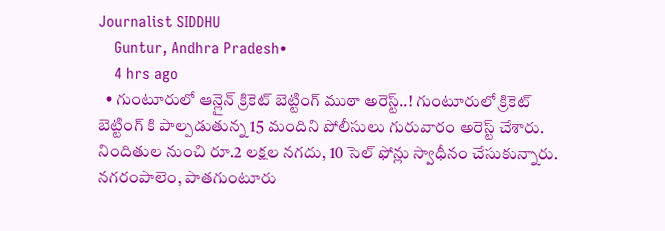Journalist SIDDHU
    Guntur, Andhra Pradesh•
    4 hrs ago
  • గుంటూరులో ఆన్లైన్ క్రికెట్ బెట్టింగ్ ముఠా అరెస్ట్..! గుంటూరులో క్రికెట్ బెట్టింగ్ కి పాల్పడుతున్న 15 మందిని పోలీసులు గురువారం అరెస్ట్ చేశారు. నిందితుల నుంచి రూ.2 లక్షల నగదు, 10 సెల్ ఫోన్లు స్వాధీనం చేసుకున్నారు. నగరంపాలెం, పాతగుంటూరు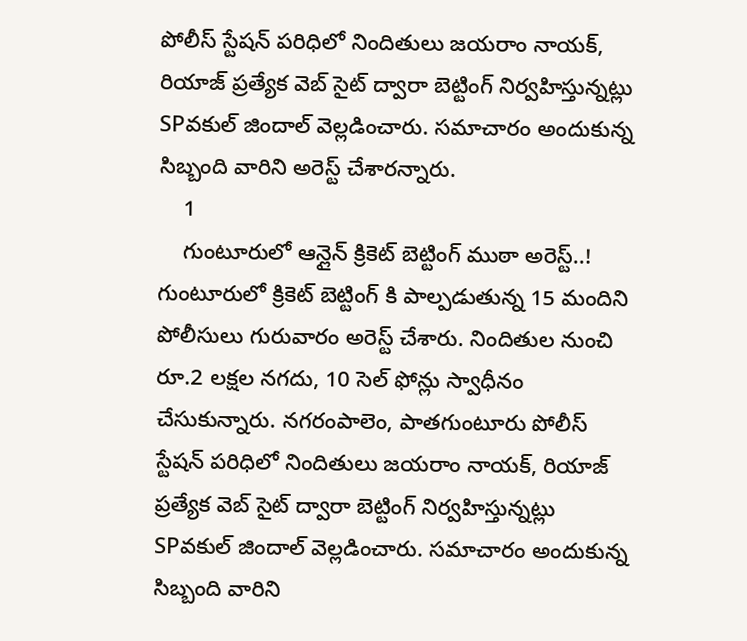పోలీస్ స్టేషన్ పరిధిలో నిందితులు జయరాం నాయక్, రియాజ్ ప్రత్యేక వెబ్ సైట్ ద్వారా బెట్టింగ్ నిర్వహిస్తున్నట్లు SPవకుల్ జిందాల్ వెల్లడించారు. సమాచారం అందుకున్న సిబ్బంది వారిని అరెస్ట్ చేశారన్నారు.
    1
    గుంటూరులో ఆన్లైన్ క్రికెట్ బెట్టింగ్ ముఠా అరెస్ట్..!
గుంటూరులో క్రికెట్ బెట్టింగ్ కి పాల్పడుతున్న 15 మందిని పోలీసులు గురువారం అరెస్ట్ చేశారు. నిందితుల నుంచి రూ.2 లక్షల నగదు, 10 సెల్ ఫోన్లు స్వాధీనం చేసుకున్నారు. నగరంపాలెం, పాతగుంటూరు పోలీస్ స్టేషన్ పరిధిలో నిందితులు జయరాం నాయక్, రియాజ్ ప్రత్యేక వెబ్ సైట్ ద్వారా బెట్టింగ్ నిర్వహిస్తున్నట్లు SPవకుల్ జిందాల్ వెల్లడించారు. సమాచారం అందుకున్న సిబ్బంది వారిని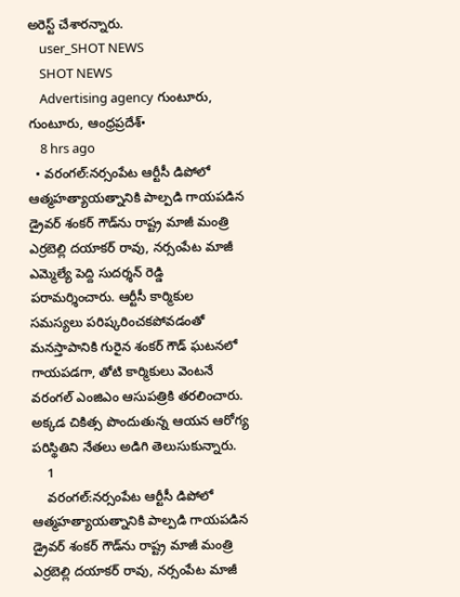అరెస్ట్ చేశారన్నారు.
    user_SHOT NEWS
    SHOT NEWS
    Advertising agency గుంటూరు, గుంటూరు, ఆంధ్రప్రదేశ్•
    8 hrs ago
  • వరంగల్:నర్సంపేట ఆర్టీసీ డిపోలో ఆత్మహత్యాయత్నానికి పాల్పడి గాయపడిన డ్రైవర్ శంకర్ గౌడ్‌ను రాష్ట్ర మాజీ మంత్రి ఎర్రబెల్లి దయాకర్ రావు, నర్సంపేట మాజీ ఎమ్మెల్యే పెద్ది సుదర్శన్ రెడ్డి పరామర్శించారు. ఆర్టీసీ కార్మికుల సమస్యలు పరిష్కరించకపోవడంతో మనస్తాపానికి గురైన శంకర్ గౌడ్ ఘటనలో గాయపడగా, తోటి కార్మికులు వెంటనే వరంగల్ ఎంజిఎం ఆసుపత్రికి తరలించారు. అక్కడ చికిత్స పొందుతున్న ఆయన ఆరోగ్య పరిస్థితిని నేతలు అడిగి తెలుసుకున్నారు.
    1
    వరంగల్:నర్సంపేట ఆర్టీసీ డిపోలో ఆత్మహత్యాయత్నానికి పాల్పడి గాయపడిన డ్రైవర్ శంకర్ గౌడ్‌ను రాష్ట్ర మాజీ మంత్రి ఎర్రబెల్లి దయాకర్ రావు, నర్సంపేట మాజీ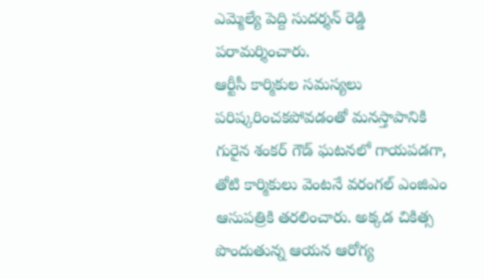ఎమ్మెల్యే పెద్ది సుదర్శన్ రెడ్డి పరామర్శించారు.
ఆర్టీసీ కార్మికుల సమస్యలు పరిష్కరించకపోవడంతో మనస్తాపానికి గురైన శంకర్ గౌడ్ ఘటనలో గాయపడగా, తోటి కార్మికులు వెంటనే వరంగల్ ఎంజిఎం ఆసుపత్రికి తరలించారు. అక్కడ చికిత్స పొందుతున్న ఆయన ఆరోగ్య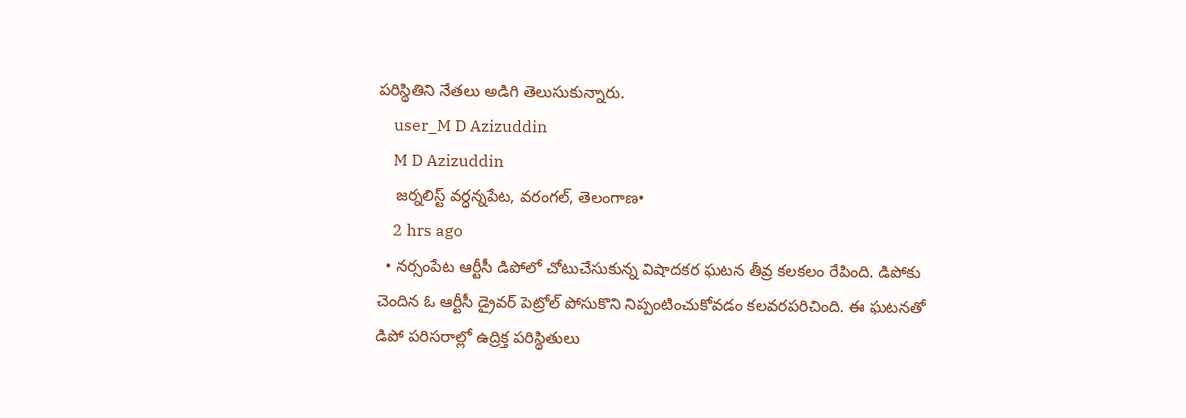పరిస్థితిని నేతలు అడిగి తెలుసుకున్నారు.
    user_M D Azizuddin
    M D Azizuddin
    జర్నలిస్ట్ వర్ధన్నపేట, వరంగల్, తెలంగాణ•
    2 hrs ago
  • నర్సంపేట ఆర్టీసీ డిపోలో చోటుచేసుకున్న విషాదకర ఘటన తీవ్ర కలకలం రేపింది. డిపోకు చెందిన ఓ ఆర్టీసీ డ్రైవర్ పెట్రోల్ పోసుకొని నిప్పంటించుకోవడం కలవరపరిచింది. ఈ ఘటనతో డిపో పరిసరాల్లో ఉద్రిక్త పరిస్థితులు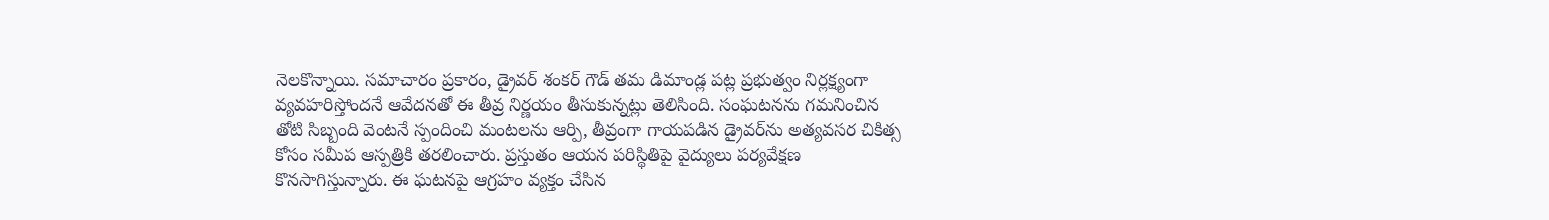నెలకొన్నాయి. సమాచారం ప్రకారం, డ్రైవర్ శంకర్ గౌడ్ తమ డిమాండ్ల పట్ల ప్రభుత్వం నిర్లక్ష్యంగా వ్యవహరిస్తోందనే ఆవేదనతో ఈ తీవ్ర నిర్ణయం తీసుకున్నట్లు తెలిసింది. సంఘటనను గమనించిన తోటి సిబ్బంది వెంటనే స్పందించి మంటలను ఆర్పి, తీవ్రంగా గాయపడిన డ్రైవర్‌ను అత్యవసర చికిత్స కోసం సమీప ఆస్పత్రికి తరలించారు. ప్రస్తుతం ఆయన పరిస్థితిపై వైద్యులు పర్యవేక్షణ కొనసాగిస్తున్నారు. ఈ ఘటనపై ఆగ్రహం వ్యక్తం చేసిన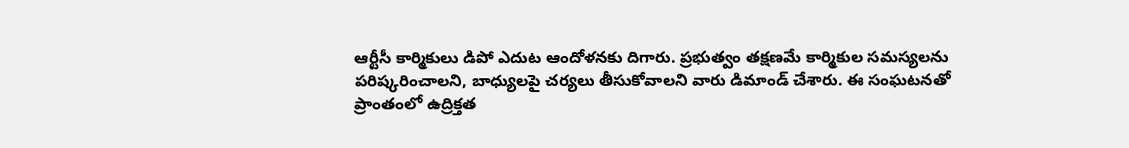ఆర్టీసీ కార్మికులు డిపో ఎదుట ఆందోళనకు దిగారు. ప్రభుత్వం తక్షణమే కార్మికుల సమస్యలను పరిష్కరించాలని, బాధ్యులపై చర్యలు తీసుకోవాలని వారు డిమాండ్ చేశారు. ఈ సంఘటనతో ప్రాంతంలో ఉద్రిక్తత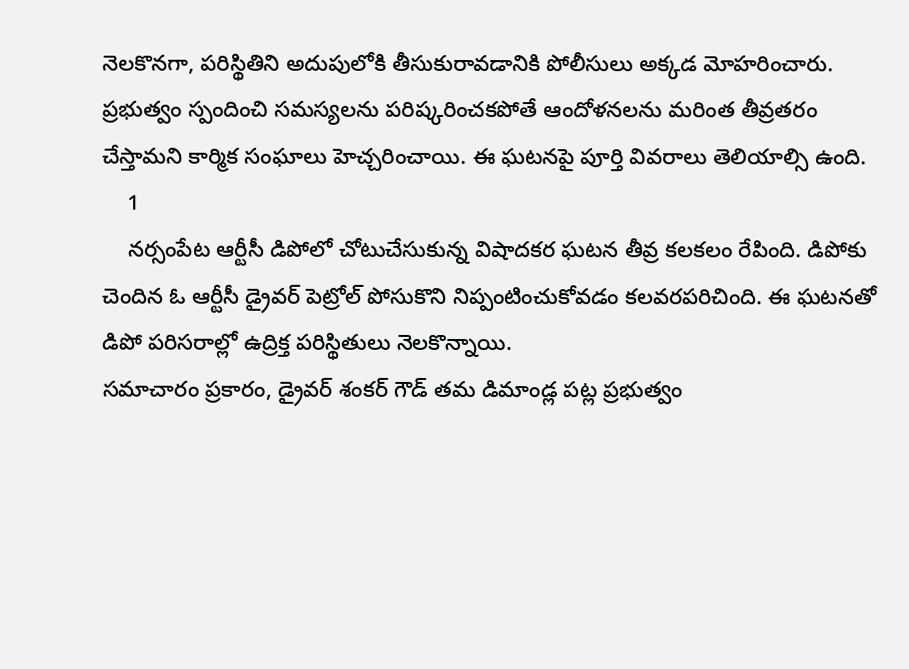నెలకొనగా, పరిస్థితిని అదుపులోకి తీసుకురావడానికి పోలీసులు అక్కడ మోహరించారు. ప్రభుత్వం స్పందించి సమస్యలను పరిష్కరించకపోతే ఆందోళనలను మరింత తీవ్రతరం చేస్తామని కార్మిక సంఘాలు హెచ్చరించాయి. ఈ ఘటనపై పూర్తి వివరాలు తెలియాల్సి ఉంది.
    1
    నర్సంపేట ఆర్టీసీ డిపోలో చోటుచేసుకున్న విషాదకర ఘటన తీవ్ర కలకలం రేపింది. డిపోకు చెందిన ఓ ఆర్టీసీ డ్రైవర్ పెట్రోల్ పోసుకొని నిప్పంటించుకోవడం కలవరపరిచింది. ఈ ఘటనతో డిపో పరిసరాల్లో ఉద్రిక్త పరిస్థితులు నెలకొన్నాయి.
సమాచారం ప్రకారం, డ్రైవర్ శంకర్ గౌడ్ తమ డిమాండ్ల పట్ల ప్రభుత్వం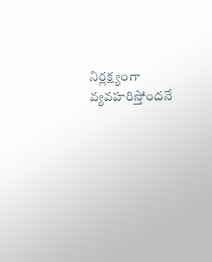నిర్లక్ష్యంగా వ్యవహరిస్తోందనే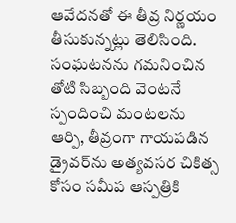ఆవేదనతో ఈ తీవ్ర నిర్ణయం తీసుకున్నట్లు తెలిసింది. సంఘటనను గమనించిన తోటి సిబ్బంది వెంటనే స్పందించి మంటలను ఆర్పి, తీవ్రంగా గాయపడిన డ్రైవర్‌ను అత్యవసర చికిత్స కోసం సమీప ఆస్పత్రికి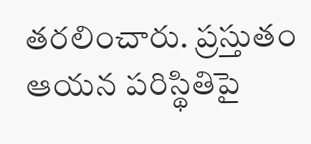తరలించారు. ప్రస్తుతం ఆయన పరిస్థితిపై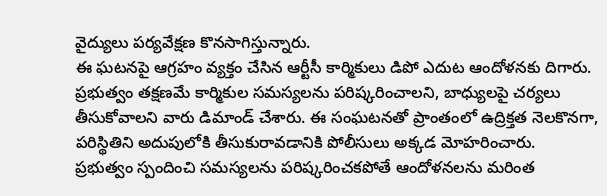వైద్యులు పర్యవేక్షణ కొనసాగిస్తున్నారు.
ఈ ఘటనపై ఆగ్రహం వ్యక్తం చేసిన ఆర్టీసీ కార్మికులు డిపో ఎదుట ఆందోళనకు దిగారు. ప్రభుత్వం తక్షణమే కార్మికుల సమస్యలను పరిష్కరించాలని, బాధ్యులపై చర్యలు తీసుకోవాలని వారు డిమాండ్ చేశారు. ఈ సంఘటనతో ప్రాంతంలో ఉద్రిక్తత నెలకొనగా, పరిస్థితిని అదుపులోకి తీసుకురావడానికి పోలీసులు అక్కడ మోహరించారు.
ప్రభుత్వం స్పందించి సమస్యలను పరిష్కరించకపోతే ఆందోళనలను మరింత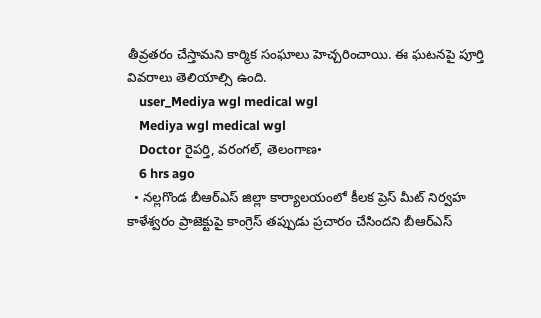తీవ్రతరం చేస్తామని కార్మిక సంఘాలు హెచ్చరించాయి. ఈ ఘటనపై పూర్తి వివరాలు తెలియాల్సి ఉంది.
    user_Mediya wgl medical wgl
    Mediya wgl medical wgl
    Doctor రైపర్తి, వరంగల్, తెలంగాణ•
    6 hrs ago
  • నల్లగొండ బీఆర్ఎస్ జిల్లా కార్యాలయంలో కీలక ప్రెస్ మీట్ నిర్వహ కాళేశ్వరం ప్రాజెక్టుపై కాంగ్రెస్ తప్పుడు ప్రచారం చేసిందని బీఆర్ఎస్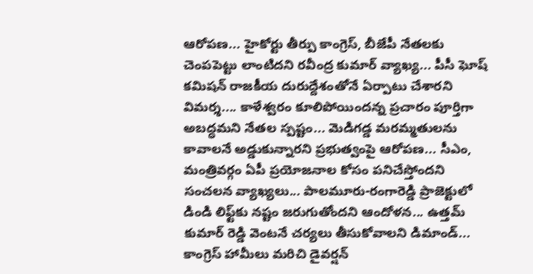ఆరోపణ... హైకోర్టు తీర్పు కాంగ్రెస్, బీజేపీ నేతలకు చెంపపెట్టు లాంటిదని రవీంద్ర కుమార్ వ్యాఖ్య... పీసీ ఘోష్ కమిషన్ రాజకీయ దురుద్దేశంతోనే ఏర్పాటు చేశారని విమర్శ.... కాళేశ్వరం కూలిపోయిందన్న ప్రచారం పూర్తిగా అబద్ధమని నేతల స్పష్టం... మెడిగడ్డ మరమ్మతులను కావాలనే అడ్డుకున్నారని ప్రభుత్వంపై ఆరోపణ... సీఎం, మంత్రివర్గం ఏపీ ప్రయోజనాల కోసం పనిచేస్తోందని సంచలన వ్యాఖ్యలు... పాలమూరు-రంగారెడ్డి ప్రాజెక్టులో డిండి లిఫ్ట్‌కు నష్టం జరుగుతోందని ఆందోళన... ఉత్తమ్ కుమార్ రెడ్డి వెంటనే చర్యలు తీసుకోవాలని డిమాండ్... కాంగ్రెస్ హామీలు మరిచి డైవర్షన్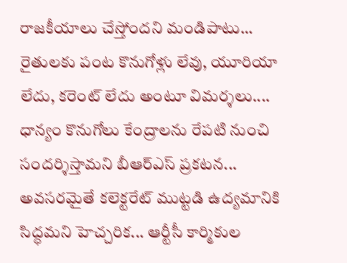రాజకీయాలు చేస్తోందని మండిపాటు... రైతులకు పంట కొనుగోళ్లు లేవు, యూరియా లేదు, కరెంట్ లేదు అంటూ విమర్శలు.... ధాన్యం కొనుగోలు కేంద్రాలను రేపటి నుంచి సందర్శిస్తామని బీఆర్ఎస్ ప్రకటన... అవసరమైతే కలెక్టరేట్ ముట్టడి ఉద్యమానికి సిద్ధమని హెచ్చరిక... ఆర్టీసీ కార్మికుల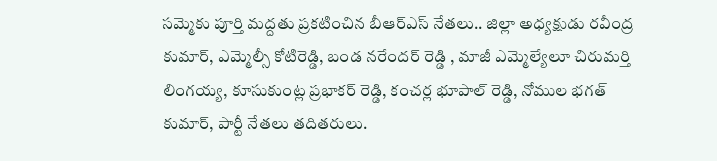సమ్మెకు పూర్తి మద్దతు ప్రకటించిన బీఆర్ఎస్ నేతలు.. జిల్లా అధ్యక్షుడు రవీంద్ర కుమార్, ఎమ్మెల్సీ కోటిరెడ్డి, బండ నరేందర్ రెడ్డి , మాజీ ఎమ్మెల్యేలూ చిరుమర్తి లింగయ్య, కూసుకుంట్ల ప్రభాకర్ రెడ్డి, కంచర్ల భూపాల్ రెడ్డి, నోముల భగత్ కుమార్, పార్టీ నేతలు తదితరులు.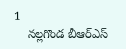1
    నల్లగొండ బీఆర్ఎస్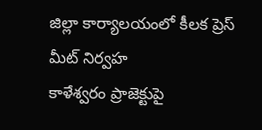జిల్లా కార్యాలయంలో కీలక ప్రెస్ మీట్ నిర్వహ
కాళేశ్వరం ప్రాజెక్టుపై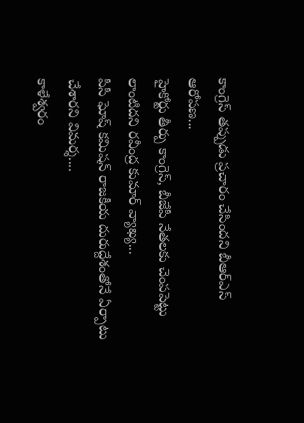కాంగ్రెస్ తప్పుడు ప్రచారం చేసిందని బీఆర్ఎస్ ఆరోపణ...
హైకోర్టు తీర్పు కాంగ్రెస్, బీజేపీ నేతలకు చెంపపెట్టు లాంటిదని రవీంద్ర కుమార్ వ్యాఖ్య...
పీసీ ఘోష్ కమిషన్ రాజకీయ దురుద్దేశంతోనే ఏర్పాటు చేశారని విమర్శ....
కాళేశ్వరం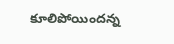కూలిపోయిందన్న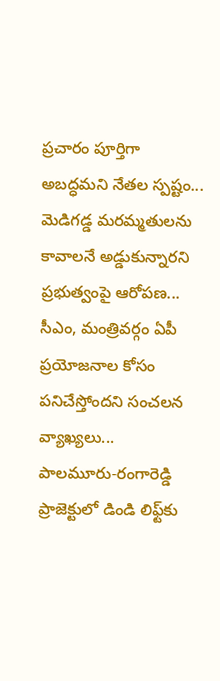ప్రచారం పూర్తిగా అబద్ధమని నేతల స్పష్టం...
మెడిగడ్డ మరమ్మతులను కావాలనే అడ్డుకున్నారని ప్రభుత్వంపై ఆరోపణ...
సీఎం, మంత్రివర్గం ఏపీ ప్రయోజనాల కోసం పనిచేస్తోందని సంచలన వ్యాఖ్యలు...
పాలమూరు-రంగారెడ్డి ప్రాజెక్టులో డిండి లిఫ్ట్‌కు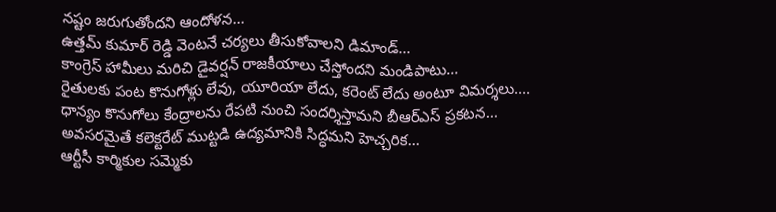నష్టం జరుగుతోందని ఆందోళన...
ఉత్తమ్ కుమార్ రెడ్డి వెంటనే చర్యలు తీసుకోవాలని డిమాండ్...
కాంగ్రెస్ హామీలు మరిచి డైవర్షన్ రాజకీయాలు చేస్తోందని మండిపాటు...
రైతులకు పంట కొనుగోళ్లు లేవు, యూరియా లేదు, కరెంట్ లేదు అంటూ విమర్శలు....
ధాన్యం కొనుగోలు కేంద్రాలను రేపటి నుంచి సందర్శిస్తామని బీఆర్ఎస్ ప్రకటన...
అవసరమైతే కలెక్టరేట్ ముట్టడి ఉద్యమానికి సిద్ధమని హెచ్చరిక...
ఆర్టీసీ కార్మికుల సమ్మెకు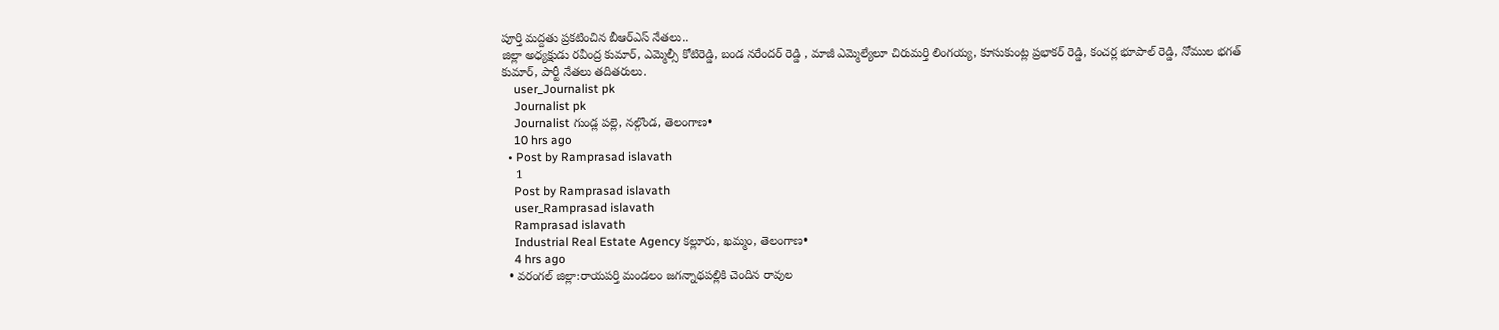పూర్తి మద్దతు ప్రకటించిన బీఆర్ఎస్ నేతలు..
జిల్లా అధ్యక్షుడు రవీంద్ర కుమార్, ఎమ్మెల్సీ కోటిరెడ్డి, బండ నరేందర్ రెడ్డి , మాజీ ఎమ్మెల్యేలూ చిరుమర్తి లింగయ్య, కూసుకుంట్ల ప్రభాకర్ రెడ్డి, కంచర్ల భూపాల్ రెడ్డి, నోముల భగత్ కుమార్, పార్టీ నేతలు తదితరులు.
    user_Journalist pk
    Journalist pk
    Journalist గుండ్ల పల్లె, నల్గొండ, తెలంగాణ•
    10 hrs ago
  • Post by Ramprasad islavath
    1
    Post by Ramprasad islavath
    user_Ramprasad islavath
    Ramprasad islavath
    Industrial Real Estate Agency కల్లూరు, ఖమ్మం, తెలంగాణ•
    4 hrs ago
  • వరంగల్ జిల్లా:రాయపర్తి మండలం జగన్నాథపల్లికి చెందిన రావుల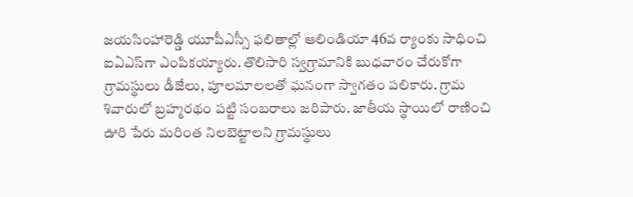జయసింహారెడ్డి యూపీఎస్సీ ఫలితాల్లో ఆలిండియా 46వ ర్యాంకు సాధించి ఐఏఎస్‌గా ఎంపికయ్యారు. తొలిసారి స్వగ్రామానికి బుధవారం చేరుకోగా గ్రామస్థులు డీజేలు, పూలమాలలతో ఘనంగా స్వాగతం పలికారు. గ్రామ శివారులో బ్రహ్మరథం పట్టి సంబరాలు జరిపారు. జాతీయ స్థాయిలో రాణించి ఊరి పేరు మరింత నిలబెట్టాలని గ్రామస్థులు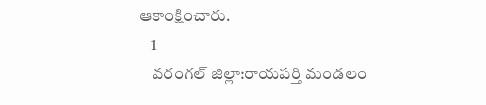ఆకాంక్షించారు.
    1
    వరంగల్ జిల్లా:రాయపర్తి మండలం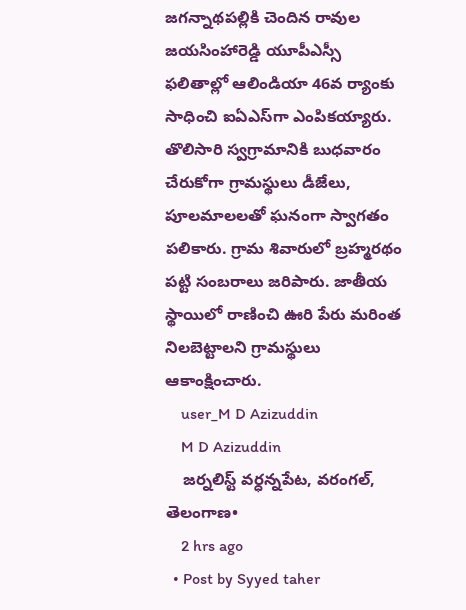జగన్నాథపల్లికి చెందిన రావుల జయసింహారెడ్డి యూపీఎస్సీ ఫలితాల్లో ఆలిండియా 46వ ర్యాంకు సాధించి ఐఏఎస్‌గా ఎంపికయ్యారు. తొలిసారి స్వగ్రామానికి బుధవారం చేరుకోగా గ్రామస్థులు డీజేలు, పూలమాలలతో ఘనంగా స్వాగతం పలికారు. గ్రామ శివారులో బ్రహ్మరథం పట్టి సంబరాలు జరిపారు. జాతీయ స్థాయిలో రాణించి ఊరి పేరు మరింత నిలబెట్టాలని గ్రామస్థులు ఆకాంక్షించారు.
    user_M D Azizuddin
    M D Azizuddin
    జర్నలిస్ట్ వర్ధన్నపేట, వరంగల్, తెలంగాణ•
    2 hrs ago
  • Post by Syyed taher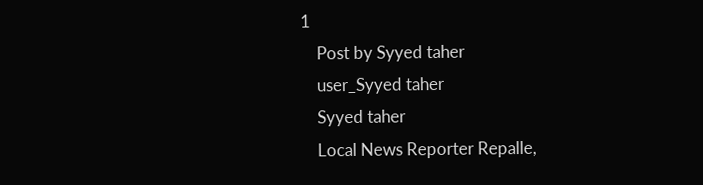1
    Post by Syyed taher
    user_Syyed taher
    Syyed taher
    Local News Reporter Repalle,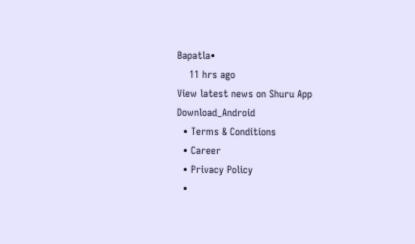Bapatla•
    11 hrs ago
View latest news on Shuru App
Download_Android
  • Terms & Conditions
  • Career
  • Privacy Policy
  •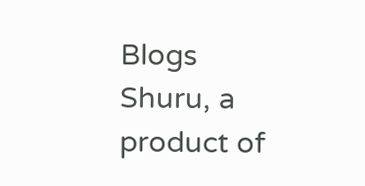Blogs
Shuru, a product of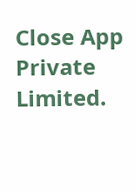Close App Private Limited.